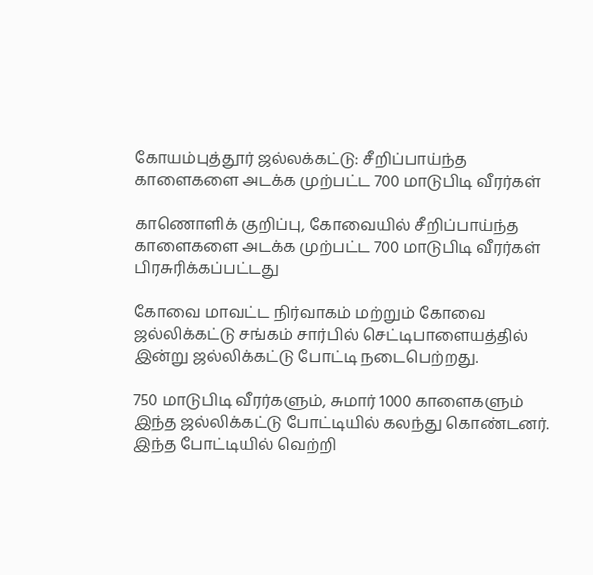கோயம்புத்தூர் ஜல்லக்கட்டு: சீறிப்பாய்ந்த காளைகளை அடக்க முற்பட்ட 700 மாடுபிடி வீரர்கள்

காணொளிக் குறிப்பு, கோவையில் சீறிப்பாய்ந்த காளைகளை அடக்க முற்பட்ட 700 மாடுபிடி வீரர்கள்
பிரசுரிக்கப்பட்டது

கோவை மாவட்ட நிர்வாகம் மற்றும் கோவை ஜல்லிக்கட்டு சங்கம் சார்பில் செட்டிபாளையத்தில் இன்று ஜல்லிக்கட்டு போட்டி நடைபெற்றது.

750 மாடுபிடி வீரர்களும், சுமார் 1000 காளைகளும் இந்த ஜல்லிக்கட்டு போட்டியில் கலந்து கொண்டனர். இந்த போட்டியில் வெற்றி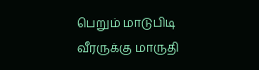பெறும் மாடுபிடி வீரருக்கு மாருதி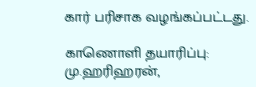கார் பரிசாக வழங்கப்பட்டது.

காணொளி தயாரிப்பு: மு.ஹரிஹரன்,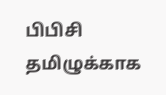பிபிசி தமிழுக்காக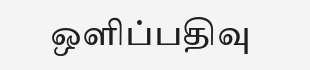ஒளிப்பதிவு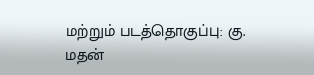மற்றும் படத்தொகுப்பு: கு. மதன்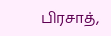பிரசாத்,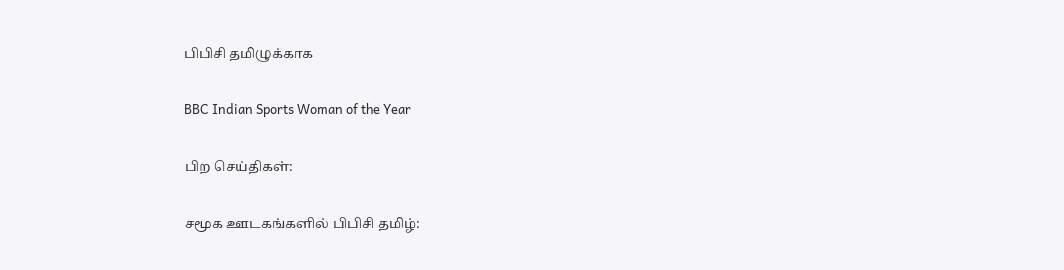பிபிசி தமிழுக்காக

BBC Indian Sports Woman of the Year

பிற செய்திகள்:

சமூக ஊடகங்களில் பிபிசி தமிழ்: